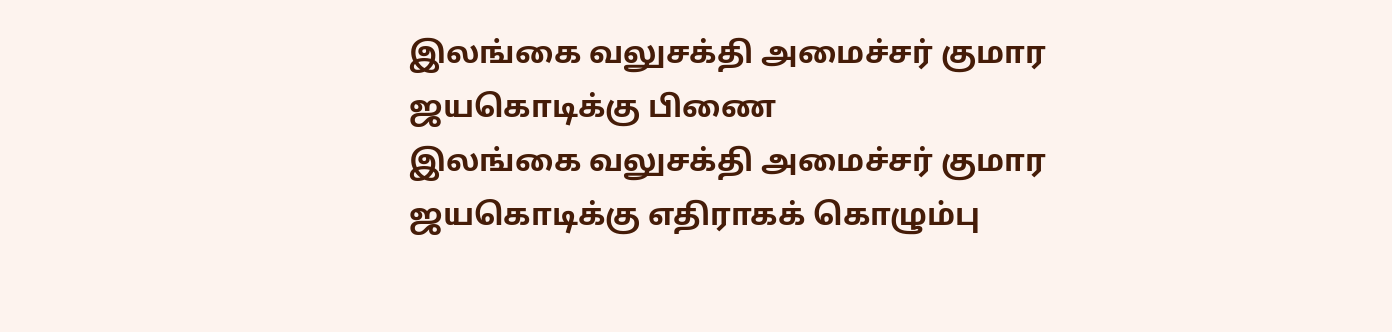இலங்கை வலுசக்தி அமைச்சர் குமார ஜயகொடிக்கு பிணை
இலங்கை வலுசக்தி அமைச்சர் குமார ஜயகொடிக்கு எதிராகக் கொழும்பு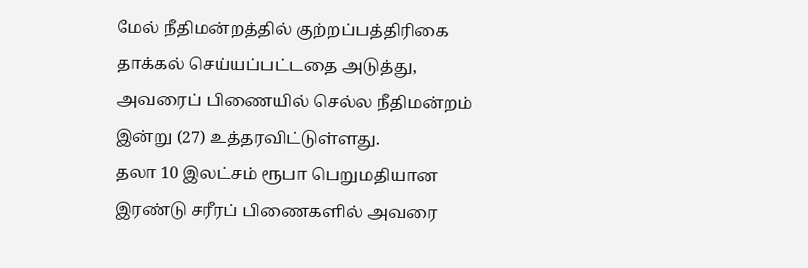மேல் நீதிமன்றத்தில் குற்றப்பத்திரிகை தாக்கல் செய்யப்பட்டதை அடுத்து, அவரைப் பிணையில் செல்ல நீதிமன்றம் இன்று (27) உத்தரவிட்டுள்ளது.
தலா 10 இலட்சம் ரூபா பெறுமதியான இரண்டு சரீரப் பிணைகளில் அவரை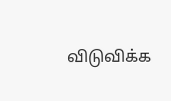விடுவிக்க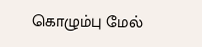கொழும்பு மேல்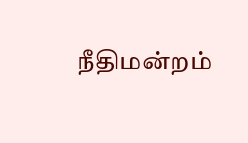நீதிமன்றம்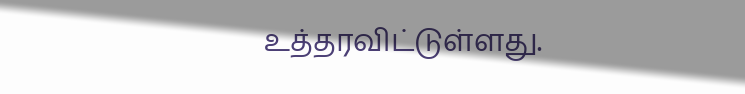உத்தரவிட்டுள்ளது.